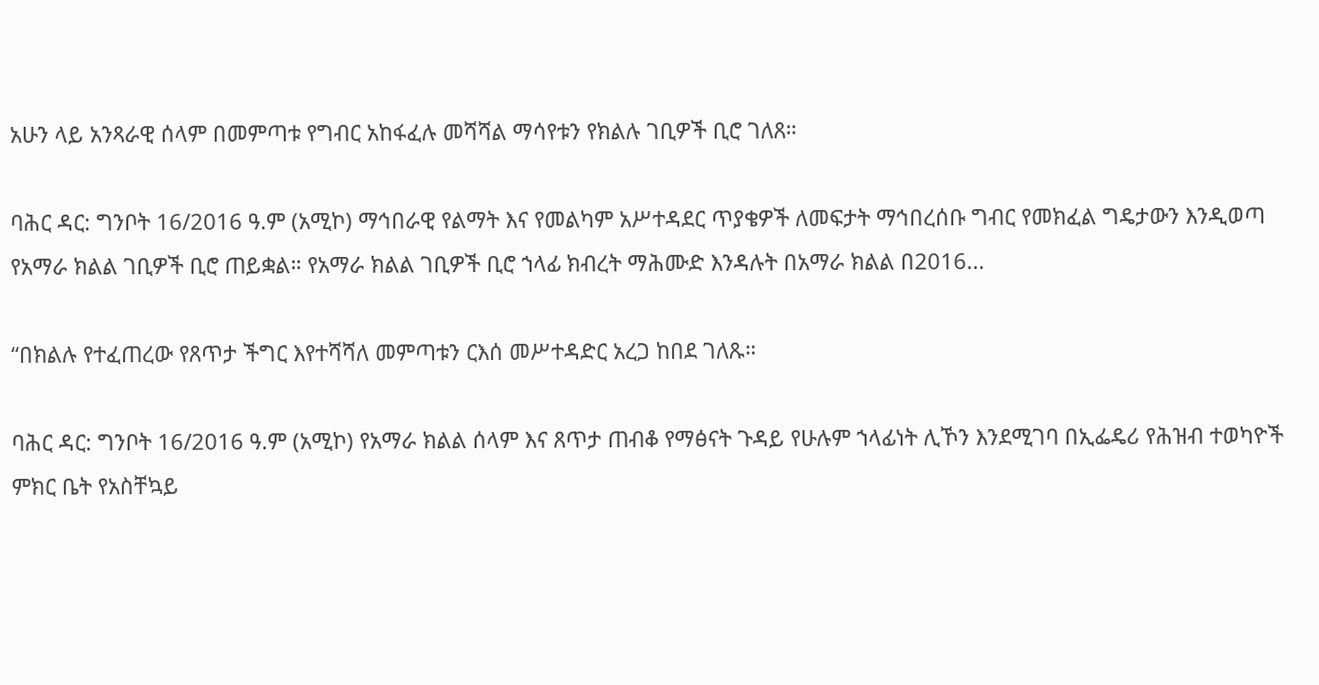አሁን ላይ አንጻራዊ ሰላም በመምጣቱ የግብር አከፋፈሉ መሻሻል ማሳየቱን የክልሉ ገቢዎች ቢሮ ገለጸ።

ባሕር ዳር: ግንቦት 16/2016 ዓ.ም (አሚኮ) ማኅበራዊ የልማት እና የመልካም አሥተዳደር ጥያቄዎች ለመፍታት ማኅበረሰቡ ግብር የመክፈል ግዴታውን እንዲወጣ የአማራ ክልል ገቢዎች ቢሮ ጠይቋል። የአማራ ክልል ገቢዎች ቢሮ ኀላፊ ክብረት ማሕሙድ እንዳሉት በአማራ ክልል በ2016...

“በክልሉ የተፈጠረው የጸጥታ ችግር እየተሻሻለ መምጣቱን ርእሰ መሥተዳድር አረጋ ከበደ ገለጹ።

ባሕር ዳር: ግንቦት 16/2016 ዓ.ም (አሚኮ) የአማራ ክልል ሰላም እና ጸጥታ ጠብቆ የማፅናት ጉዳይ የሁሉም ኀላፊነት ሊኾን እንደሚገባ በኢፌዴሪ የሕዝብ ተወካዮች ምክር ቤት የአስቸኳይ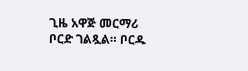ጊዜ አዋጅ መርማሪ ቦርድ ገልጿል። ቦርዱ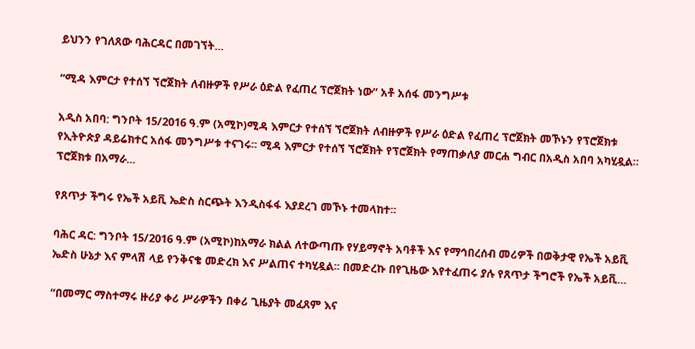ይህንን የገለጸው ባሕርዳር በመገኘት...

“ሚዳ እምርታ የተሰኘ ኘሮጀክት ለብዙዎች የሥራ ዕድል የፈጠረ ፕሮጀክት ነው” አቶ አሰፋ መንግሥቱ

አዲስ አበባ: ግንቦት 15/2016 ዓ.ም (አሚኮ)ሚዳ እምርታ የተሰኘ ኘሮጀክት ለብዙዎች የሥራ ዕድል የፈጠረ ፕሮጀክት መኾኑን የፕሮጀክቱ የኢትዮጵያ ዳይሬክተር አሰፋ መንግሥቱ ተናገሩ፡፡ ሚዳ እምርታ የተሰኘ ኘሮጀክት የፕሮጀክት የማጠቃለያ መርሐ ግብር በአዲስ አበባ አካሂዷል። ፕሮጀክቱ በአማራ...

የጸጥታ ችግሩ የኤች አይቪ ኤድስ ስርጭት እንዲስፋፋ እያደረገ መኾኑ ተመላከተ፡፡

ባሕር ዳር: ግንቦት 15/2016 ዓ.ም (አሚኮ)ከአማራ ክልል ለተውጣጡ የሃይማኖት አባቶች እና የማኅበረሰብ መሪዎች በወቅታዊ የኤች አይቪ ኤድስ ሁኔታ እና ምላሽ ላይ የንቅናቄ መድረክ እና ሥልጠና ተካሂዷል፡፡ በመድረኩ በየጊዜው እየተፈጠሩ ያሉ የጸጥታ ችግሮች የኤች አይቪ...

“በመማር ማስተማሩ ዙሪያ ቀሪ ሥራዎችን በቀሪ ጊዜያት መፈጸም እና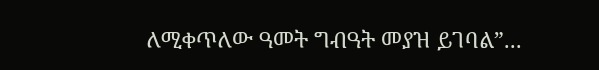ለሚቀጥለው ዓመት ግብዓት መያዝ ይገባል”...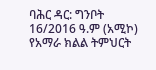ባሕር ዳር: ግንቦት 16/2016 ዓ.ም (አሚኮ) የአማራ ክልል ትምህርት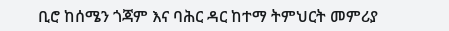ቢሮ ከሰሜን ጎጃም እና ባሕር ዳር ከተማ ትምህርት መምሪያ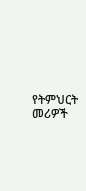የትምህርት መሪዎች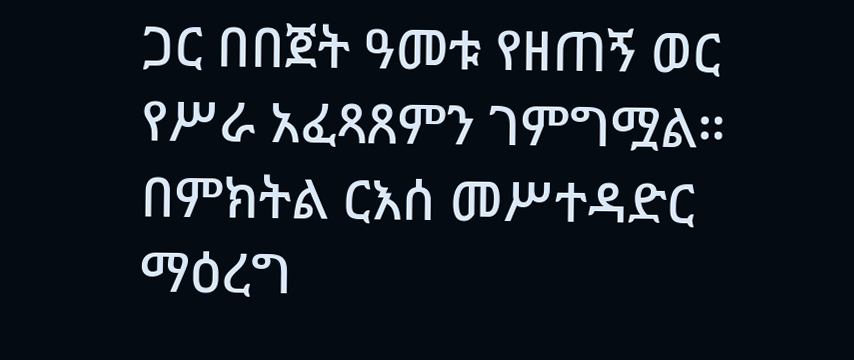ጋር በበጀት ዓመቱ የዘጠኝ ወር የሥራ አፈጻጸምን ገምግሟል። በምክትል ርእሰ መሥተዳድር ማዕረግ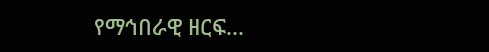የማኅበራዊ ዘርፍ...